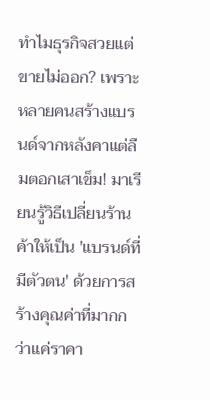ทำไมธุรกิจสวยแต่ขายไม่ออก? เพราะหลายคนสร้างแบรนด์จากหลังคาแต่ลืมตอกเสาเข็ม! มาเรียนรู้วิธีเปลี่ยนร้านค้าให้เป็น 'แบรนด์ที่มีตัวตน' ด้วยการสร้างคุณค่าที่มากกว่าแค่ราคา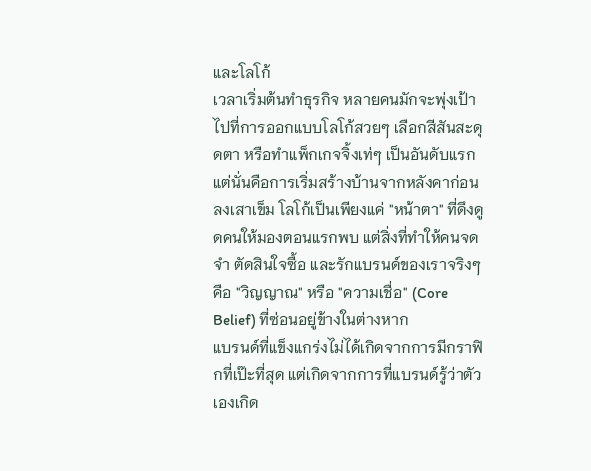และโลโก้
เวลาเริ่มต้นทำธุรกิจ หลายคนมักจะพุ่งเป้าไปที่การออกแบบโลโก้สวยๆ เลือกสีสันสะดุดตา หรือทำแพ็กเกจจิ้งเท่ๆ เป็นอันดับแรก แต่นั่นคือการเริ่มสร้างบ้านจากหลังคาก่อนลงเสาเข็ม โลโก้เป็นเพียงแค่ "หน้าตา" ที่ดึงดูดคนให้มองตอนแรกพบ แต่สิ่งที่ทำให้คนจดจำ ตัดสินใจซื้อ และรักแบรนด์ของเราจริงๆ คือ "วิญญาณ" หรือ "ความเชื่อ" (Core Belief) ที่ซ่อนอยู่ข้างในต่างหาก
แบรนด์ที่แข็งแกร่งไม่ได้เกิดจากการมีกราฟิกที่เป๊ะที่สุด แต่เกิดจากการที่แบรนด์รู้ว่าตัวเองเกิด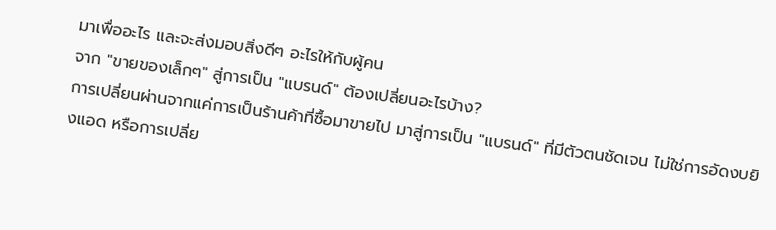มาเพื่ออะไร และจะส่งมอบสิ่งดีๆ อะไรให้กับผู้คน
จาก "ขายของเล็กๆ" สู่การเป็น "แบรนด์" ต้องเปลี่ยนอะไรบ้าง?
การเปลี่ยนผ่านจากแค่การเป็นร้านค้าที่ซื้อมาขายไป มาสู่การเป็น "แบรนด์" ที่มีตัวตนชัดเจน ไม่ใช่การอัดงบยิงแอด หรือการเปลี่ย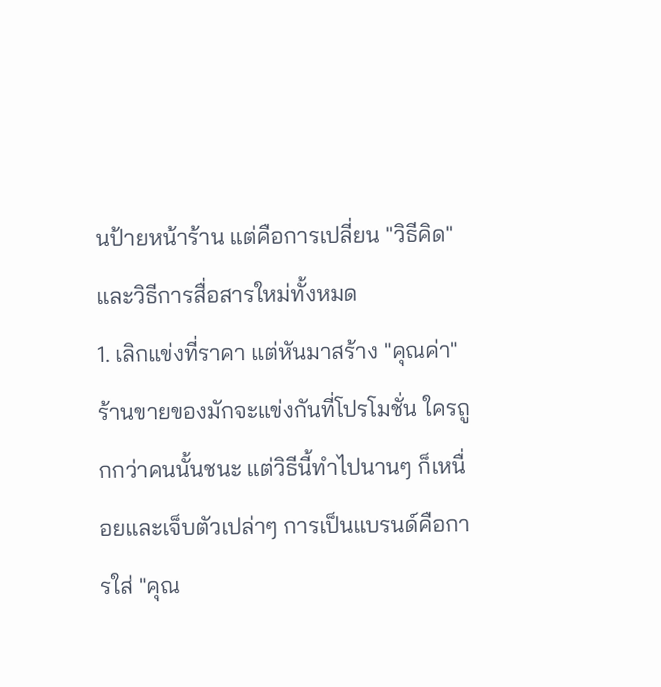นป้ายหน้าร้าน แต่คือการเปลี่ยน "วิธีคิด" และวิธีการสื่อสารใหม่ทั้งหมด
1. เลิกแข่งที่ราคา แต่หันมาสร้าง "คุณค่า"
ร้านขายของมักจะแข่งกันที่โปรโมชั่น ใครถูกกว่าคนนั้นชนะ แต่วิธีนี้ทำไปนานๆ ก็เหนื่อยและเจ็บตัวเปล่าๆ การเป็นแบรนด์คือการใส่ "คุณ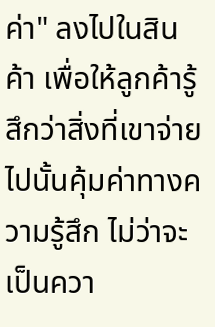ค่า" ลงไปในสินค้า เพื่อให้ลูกค้ารู้สึกว่าสิ่งที่เขาจ่ายไปนั้นคุ้มค่าทางความรู้สึก ไม่ว่าจะเป็นควา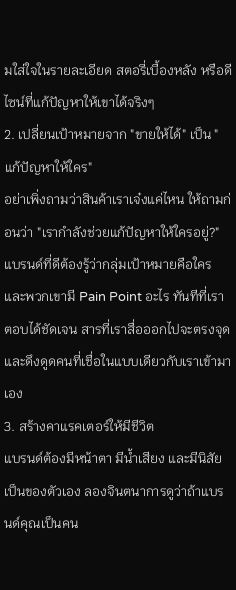มใส่ใจในรายละเอียด สตอรี่เบื้องหลัง หรือดีไซน์ที่แก้ปัญหาให้เขาได้จริงๆ
2. เปลี่ยนเป้าหมายจาก "ขายให้ได้" เป็น "แก้ปัญหาให้ใคร"
อย่าเพิ่งถามว่าสินค้าเราเจ๋งแค่ไหน ให้ถามก่อนว่า "เรากำลังช่วยแก้ปัญหาให้ใครอยู่?" แบรนด์ที่ดีต้องรู้ว่ากลุ่มเป้าหมายคือใคร และพวกเขามี Pain Point อะไร ทันทีที่เราตอบได้ชัดเจน สารที่เราสื่อออกไปจะตรงจุด และดึงดูดคนที่เชื่อในแบบเดียวกับเราเข้ามาเอง
3. สร้างคาแรคเตอร์ให้มีชีวิต
แบรนด์ต้องมีหน้าตา มีน้ำเสียง และมีนิสัยเป็นของตัวเอง ลองจินตนาการดูว่าถ้าแบรนด์คุณเป็นคน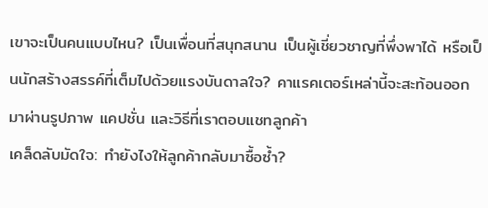เขาจะเป็นคนแบบไหน? เป็นเพื่อนที่สนุกสนาน เป็นผู้เชี่ยวชาญที่พึ่งพาได้ หรือเป็นนักสร้างสรรค์ที่เต็มไปด้วยแรงบันดาลใจ? คาแรคเตอร์เหล่านี้จะสะท้อนออกมาผ่านรูปภาพ แคปชั่น และวิธีที่เราตอบแชทลูกค้า
เคล็ดลับมัดใจ: ทำยังไงให้ลูกค้ากลับมาซื้อซ้ำ?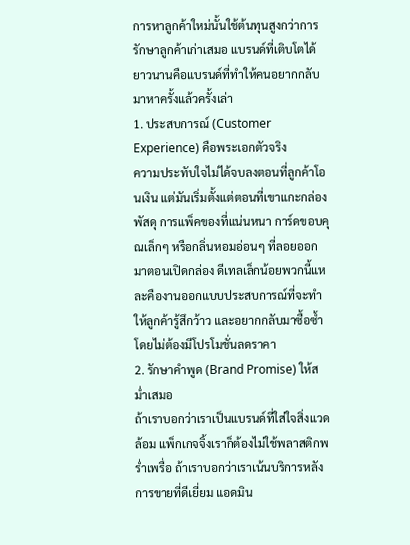การหาลูกค้าใหม่นั้นใช้ต้นทุนสูงกว่าการรักษาลูกค้าเก่าเสมอ แบรนด์ที่เติบโตได้ยาวนานคือแบรนด์ที่ทำให้คนอยากกลับมาหาครั้งแล้วครั้งเล่า
1. ประสบการณ์ (Customer Experience) คือพระเอกตัวจริง
ความประทับใจไม่ได้จบลงตอนที่ลูกค้าโอนเงิน แต่มันเริ่มตั้งแต่ตอนที่เขาแกะกล่องพัสดุ การแพ็คของที่แน่นหนา การ์ดขอบคุณเล็กๆ หรือกลิ่นหอมอ่อนๆ ที่ลอยออกมาตอนเปิดกล่อง ดีเทลเล็กน้อยพวกนี้แหละคืองานออกแบบประสบการณ์ที่จะทำให้ลูกค้ารู้สึกว้าว และอยากกลับมาซื้อซ้ำโดยไม่ต้องมีโปรโมชั่นลดราคา
2. รักษาคำพูด (Brand Promise) ให้สม่ำเสมอ
ถ้าเราบอกว่าเราเป็นแบรนด์ที่ใส่ใจสิ่งแวดล้อม แพ็กเกจจิ้งเราก็ต้องไม่ใช้พลาสติกพร่ำเพรื่อ ถ้าเราบอกว่าเราเน้นบริการหลังการขายที่ดีเยี่ยม แอดมิน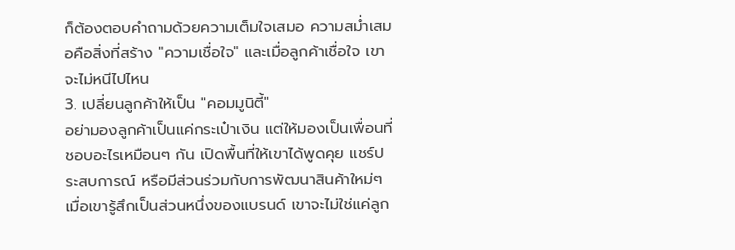ก็ต้องตอบคำถามด้วยความเต็มใจเสมอ ความสม่ำเสมอคือสิ่งที่สร้าง "ความเชื่อใจ" และเมื่อลูกค้าเชื่อใจ เขาจะไม่หนีไปไหน
3. เปลี่ยนลูกค้าให้เป็น "คอมมูนิตี้"
อย่ามองลูกค้าเป็นแค่กระเป๋าเงิน แต่ให้มองเป็นเพื่อนที่ชอบอะไรเหมือนๆ กัน เปิดพื้นที่ให้เขาได้พูดคุย แชร์ประสบการณ์ หรือมีส่วนร่วมกับการพัฒนาสินค้าใหม่ๆ เมื่อเขารู้สึกเป็นส่วนหนึ่งของแบรนด์ เขาจะไม่ใช่แค่ลูก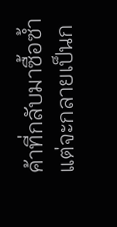ค้าที่กลับมาซื้อซ้ำ แต่จะกลายเป็นก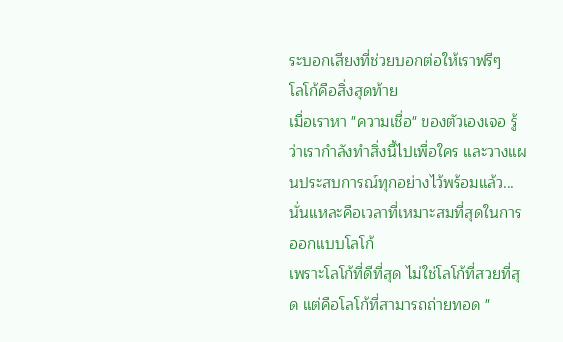ระบอกเสียงที่ช่วยบอกต่อให้เราฟรีๆ
โลโก้คือสิ่งสุดท้าย
เมื่อเราหา "ความเชื่อ" ของตัวเองเจอ รู้ว่าเรากำลังทำสิ่งนี้ไปเพื่อใคร และวางแผนประสบการณ์ทุกอย่างไว้พร้อมแล้ว...
นั่นแหละคือเวลาที่เหมาะสมที่สุดในการออกแบบโลโก้
เพราะโลโก้ที่ดีที่สุด ไม่ใช่โลโก้ที่สวยที่สุด แต่คือโลโก้ที่สามารถถ่ายทอด "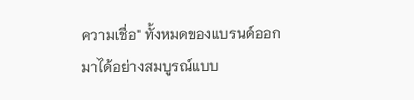ความเชื่อ" ทั้งหมดของแบรนด์ออกมาได้อย่างสมบูรณ์แบบ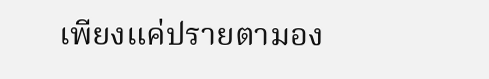เพียงแค่ปรายตามอง